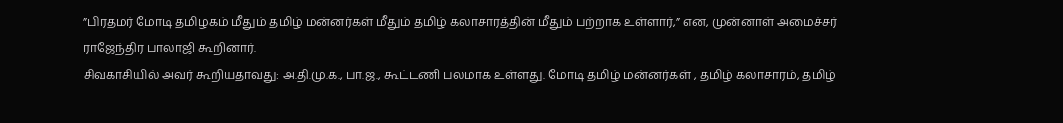”பிரதமர் மோடி தமிழகம் மீதும் தமிழ் மன்னர்கள் மீதும் தமிழ் கலாசாரத்தின் மீதும் பற்றாக உள்ளார்,” என, முன்னாள் அமைச்சர் ராஜேந்திர பாலாஜி கூறினார்.
சிவகாசியில் அவர் கூறியதாவது: அ.தி.மு.க., பா.ஜ., கூட்டணி பலமாக உள்ளது. மோடி தமிழ் மன்னர்கள் , தமிழ் கலாசாரம், தமிழ்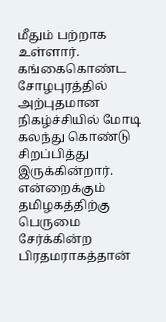மீதும் பற்றாக உள்ளார். கங்கைகொண்ட சோழபுரத்தில் அற்புதமான நிகழ்ச்சியில் மோடி கலந்து கொண்டு சிறப்பித்து இருக்கின்றார்.
என்றைக்கும் தமிழகத்திற்கு பெருமை சேர்க்கின்ற பிரதமராகத்தான்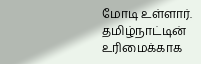மோடி உள்ளார். தமிழ்நாட்டின் உரிமைக்காக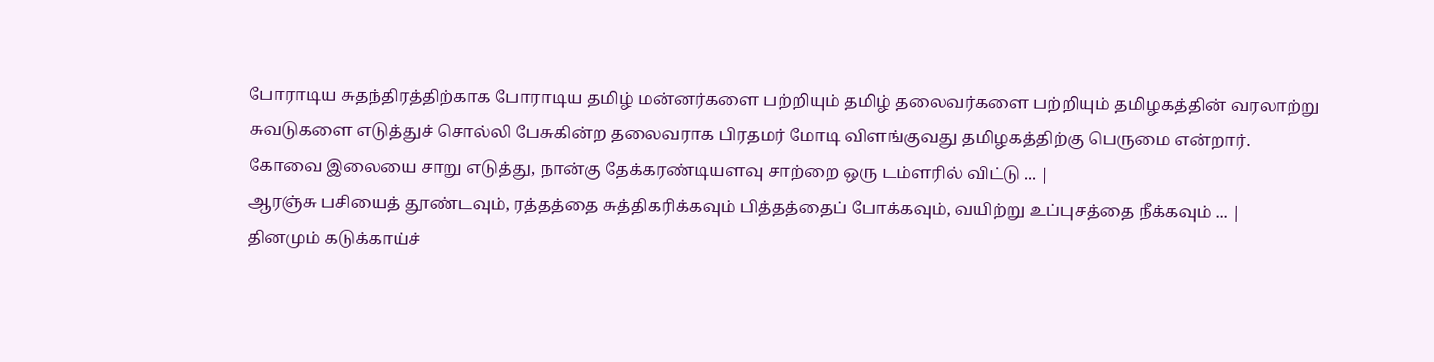போராடிய சுதந்திரத்திற்காக போராடிய தமிழ் மன்னர்களை பற்றியும் தமிழ் தலைவர்களை பற்றியும் தமிழகத்தின் வரலாற்று சுவடுகளை எடுத்துச் சொல்லி பேசுகின்ற தலைவராக பிரதமர் மோடி விளங்குவது தமிழகத்திற்கு பெருமை என்றார்.
கோவை இலையை சாறு எடுத்து, நான்கு தேக்கரண்டியளவு சாற்றை ஒரு டம்ளரில் விட்டு ... |
ஆரஞ்சு பசியைத் தூண்டவும், ரத்தத்தை சுத்திகரிக்கவும் பித்தத்தைப் போக்கவும், வயிற்று உப்புசத்தை நீக்கவும் ... |
தினமும் கடுக்காய்ச்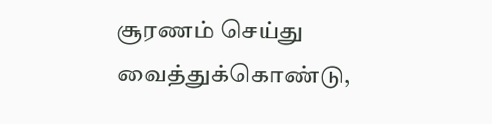சூரணம் செய்து வைத்துக்கொண்டு,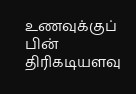உணவுக்குப் பின் திரிகடியளவு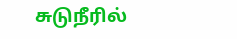சுடுநீரில்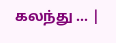கலந்து ... |